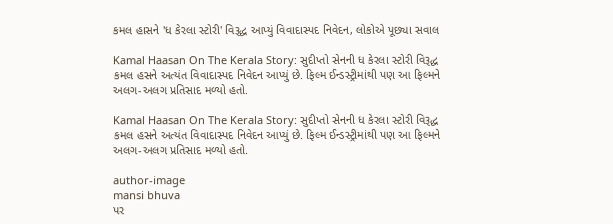કમલ હાસને 'ધ કેરલા સ્ટોરી' વિરૂદ્ધ આપ્યું વિવાદાસ્પદ નિવેદન, લોકોએ પૂછ્યા સવાલ

Kamal Haasan On The Kerala Story: સુદીપ્તો સેનની ધ કેરલા સ્ટોરી વિરૂદ્ધ કમલ હસને અત્યંત વિવાદાસ્પદ નિવેદન આપ્યું છે. ફિલ્મ ઈન્ડસ્ટ્રીમાંથી પણ આ ફિલ્મને અલગ-અલગ પ્રતિસાદ મળ્યો હતો.

Kamal Haasan On The Kerala Story: સુદીપ્તો સેનની ધ કેરલા સ્ટોરી વિરૂદ્ધ કમલ હસને અત્યંત વિવાદાસ્પદ નિવેદન આપ્યું છે. ફિલ્મ ઈન્ડસ્ટ્રીમાંથી પણ આ ફિલ્મને અલગ-અલગ પ્રતિસાદ મળ્યો હતો.

author-image
mansi bhuva
પર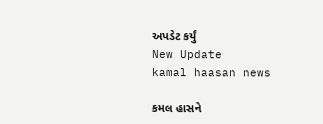અપડેટ કર્યું
New Update
kamal haasan news

કમલ હાસને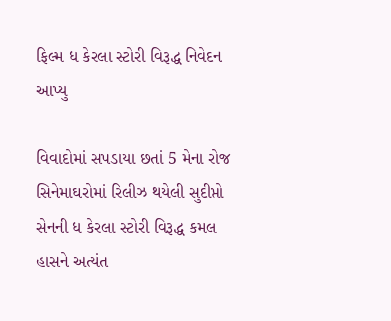ફિલ્મ ધ કેરલા સ્ટોરી વિરૂદ્ધ નિવેદન આપ્યુ

વિવાદોમાં સપડાયા છતાં 5 મેના રોજ સિનેમાઘરોમાં રિલીઝ થયેલી સુદીપ્તો સેનની ધ કેરલા સ્ટોરી વિરૂદ્ધ કમલ હાસને અત્યંત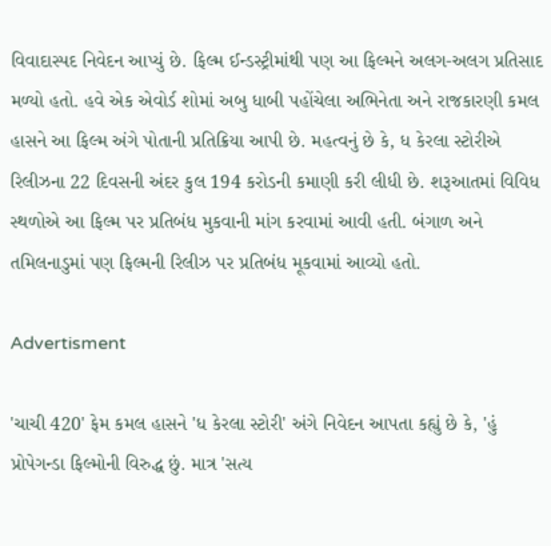વિવાદાસ્પદ નિવેદન આપ્યું છે. ફિલ્મ ઈન્ડસ્ટ્રીમાંથી પણ આ ફિલ્મને અલગ-અલગ પ્રતિસાદ મળ્યો હતો. હવે એક એવોર્ડ શોમાં અબુ ધાબી પહોંચેલા અભિનેતા અને રાજકારણી કમલ હાસને આ ફિલ્મ અંગે પોતાની પ્રતિક્રિયા આપી છે. મહત્વનું છે કે, ધ કેરલા સ્ટોરીએ રિલીઝના 22 દિવસની અંદર કુલ 194 કરોડની કમાણી કરી લીધી છે. શરૂઆતમાં વિવિધ સ્થળોએ આ ફિલ્મ પર પ્રતિબંધ મુકવાની માંગ કરવામાં આવી હતી. બંગાળ અને તમિલનાડુમાં પણ ફિલ્મની રિલીઝ પર પ્રતિબંધ મૂકવામાં આવ્યો હતો.

Advertisment

'ચાચી 420' ફેમ કમલ હાસને 'ધ કેરલા સ્ટોરી' અંગે નિવેદન આપતા કહ્યું છે કે, 'હું પ્રોપેગન્ડા ફિલ્મોની વિરુદ્ધ છું. માત્ર 'સત્ય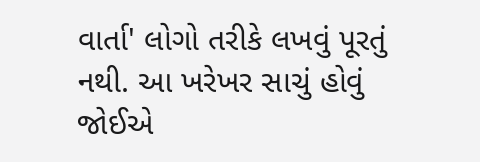વાર્તા' લોગો તરીકે લખવું પૂરતું નથી. આ ખરેખર સાચું હોવું જોઈએ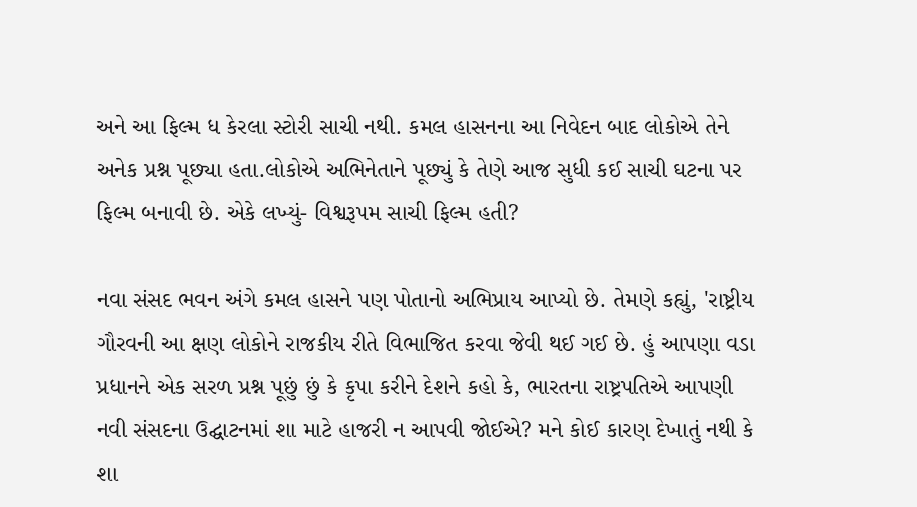અને આ ફિલ્મ ધ કેરલા સ્ટોરી સાચી નથી. કમલ હાસનના આ નિવેદન બાદ લોકોએ તેને અનેક પ્રશ્ન પૂછ્યા હતા.લોકોએ અભિનેતાને પૂછ્યું કે તેણે આજ સુધી કઈ સાચી ઘટના પર ફિલ્મ બનાવી છે. એકે લખ્યું- વિશ્વરૂપમ સાચી ફિલ્મ હતી?

નવા સંસદ ભવન અંગે કમલ હાસને પણ પોતાનો અભિપ્રાય આપ્યો છે. તેમણે કહ્યું, 'રાષ્ટ્રીય ગૌરવની આ ક્ષણ લોકોને રાજકીય રીતે વિભાજિત કરવા જેવી થઈ ગઈ છે. હું આપણા વડા પ્રધાનને એક સરળ પ્રશ્ન પૂછું છું કે કૃપા કરીને દેશને કહો કે, ભારતના રાષ્ટ્રપતિએ આપણી નવી સંસદના ઉદ્ઘાટનમાં શા માટે હાજરી ન આપવી જોઈએ? મને કોઈ કારણ દેખાતું નથી કે શા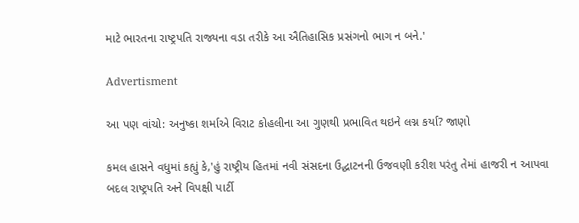માટે ભારતના રાષ્ટ્રપતિ રાજ્યના વડા તરીકે આ ઐતિહાસિક પ્રસંગનો ભાગ ન બને.'

Advertisment

આ પણ વાંચો: અનુષ્કા શર્માએ વિરાટ કોહલીના આ ગુણથી પ્રભાવિત થઇને લગ્ન કર્યા? જાણો

કમલ હાસને વધુમાં કહ્યું કે,'હું રાષ્ટ્રીય હિતમાં નવી સંસદના ઉદ્ઘાટનની ઉજવણી કરીશ પરંતુ તેમાં હાજરી ન આપવા બદલ રાષ્ટ્રપતિ અને વિપક્ષી પાર્ટી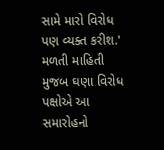સામે મારો વિરોધ પણ વ્યક્ત કરીશ.' મળતી માહિતી મુજબ ઘણા વિરોધ પક્ષોએ આ સમારોહનો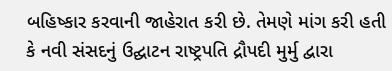બહિષ્કાર કરવાની જાહેરાત કરી છે. તેમણે માંગ કરી હતી કે નવી સંસદનું ઉદ્ઘાટન રાષ્ટ્રપતિ દ્રૌપદી મુર્મુ દ્વારા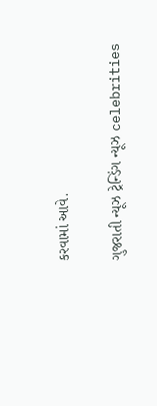કરવામાં આવે.

ગુજરાતી ન્યૂઝ ટ્રેન્ડિંગ ન્યૂઝ celebrities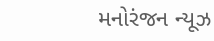મનોરંજન ન્યૂઝ